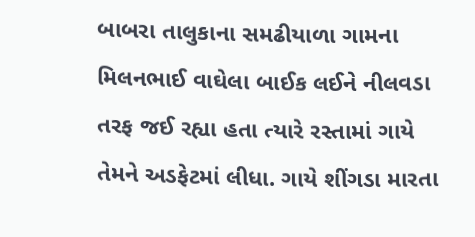બાબરા તાલુકાના સમઢીયાળા ગામના મિલનભાઈ વાઘેલા બાઈક લઈને નીલવડા તરફ જઈ રહ્યા હતા ત્યારે રસ્તામાં ગાયે તેમને અડફેટમાં લીધા. ગાયે શીંગડા મારતા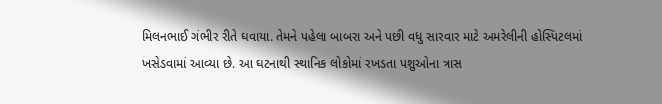મિલનભાઈ ગંભીર રીતે ઘવાયા. તેમને પહેલા બાબરા અને પછી વધુ સારવાર માટે અમરેલીની હોસ્પિટલમાં ખસેડવામાં આવ્યા છે. આ ઘટનાથી સ્થાનિક લોકોમાં રખડતા પશુઓના ત્રાસ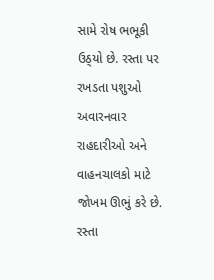સામે રોષ ભભૂકી ઉઠ્‌યો છે. રસ્તા પર રખડતા પશુઓ અવારનવાર રાહદારીઓ અને વાહનચાલકો માટે જોખમ ઊભું કરે છે. રસ્તા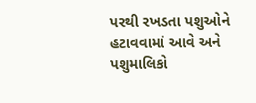પરથી રખડતા પશુઓને હટાવવામાં આવે અને પશુમાલિકો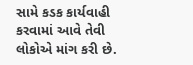સામે કડક કાર્યવાહી કરવામાં આવે તેવી લોકોએ માંગ કરી છે.